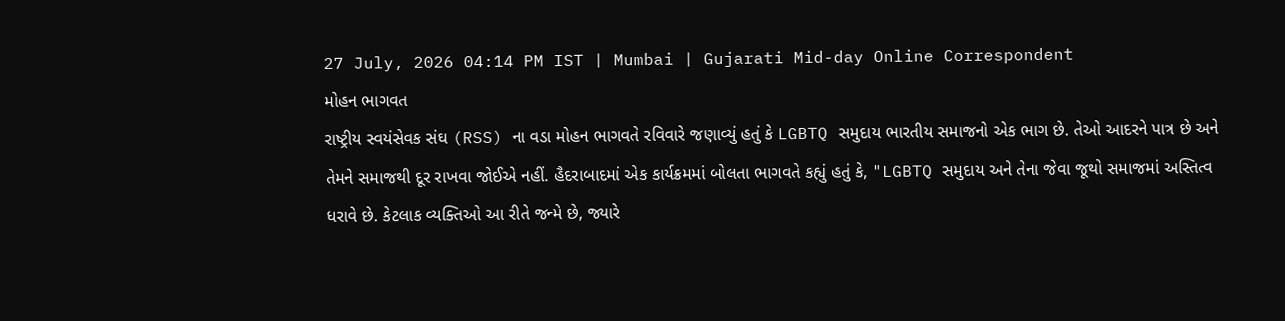27 July, 2026 04:14 PM IST | Mumbai | Gujarati Mid-day Online Correspondent
મોહન ભાગવત
રાષ્ટ્રીય સ્વયંસેવક સંઘ (RSS) ના વડા મોહન ભાગવતે રવિવારે જણાવ્યું હતું કે LGBTQ સમુદાય ભારતીય સમાજનો એક ભાગ છે. તેઓ આદરને પાત્ર છે અને તેમને સમાજથી દૂર રાખવા જોઈએ નહીં. હૈદરાબાદમાં એક કાર્યક્રમમાં બોલતા ભાગવતે કહ્યું હતું કે, "LGBTQ સમુદાય અને તેના જેવા જૂથો સમાજમાં અસ્તિત્વ ધરાવે છે. કેટલાક વ્યક્તિઓ આ રીતે જન્મે છે, જ્યારે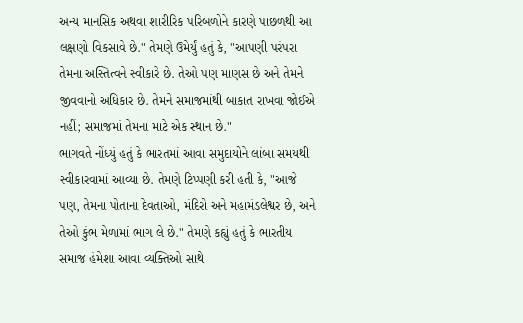અન્ય માનસિક અથવા શારીરિક પરિબળોને કારણે પાછળથી આ લક્ષણો વિકસાવે છે." તેમણે ઉમેર્યું હતું કે, "આપણી પરંપરા તેમના અસ્તિત્વને સ્વીકારે છે. તેઓ પણ માણસ છે અને તેમને જીવવાનો અધિકાર છે. તેમને સમાજમાંથી બાકાત રાખવા જોઈએ નહીં; સમાજમાં તેમના માટે એક સ્થાન છે."
ભાગવતે નોંધ્યું હતું કે ભારતમાં આવા સમુદાયોને લાંબા સમયથી સ્વીકારવામાં આવ્યા છે. તેમણે ટિપ્પણી કરી હતી કે, "આજે પણ, તેમના પોતાના દેવતાઓ, મંદિરો અને મહામંડલેશ્વર છે, અને તેઓ કુંભ મેળામાં ભાગ લે છે." તેમણે કહ્યું હતું કે ભારતીય સમાજ હંમેશા આવા વ્યક્તિઓ સાથે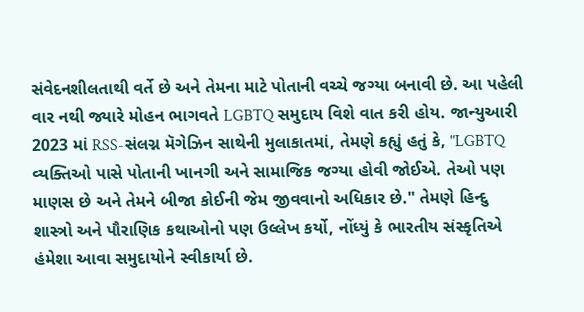સંવેદનશીલતાથી વર્તે છે અને તેમના માટે પોતાની વચ્ચે જગ્યા બનાવી છે. આ પહેલી વાર નથી જ્યારે મોહન ભાગવતે LGBTQ સમુદાય વિશે વાત કરી હોય. જાન્યુઆરી 2023 માં RSS-સંલગ્ન મૅગેઝિન સાથેની મુલાકાતમાં, તેમણે કહ્યું હતું કે, "LGBTQ વ્યક્તિઓ પાસે પોતાની ખાનગી અને સામાજિક જગ્યા હોવી જોઈએ. તેઓ પણ માણસ છે અને તેમને બીજા કોઈની જેમ જીવવાનો અધિકાર છે." તેમણે હિન્દુ શાસ્ત્રો અને પૌરાણિક કથાઓનો પણ ઉલ્લેખ કર્યો, નોંધ્યું કે ભારતીય સંસ્કૃતિએ હંમેશા આવા સમુદાયોને સ્વીકાર્યા છે.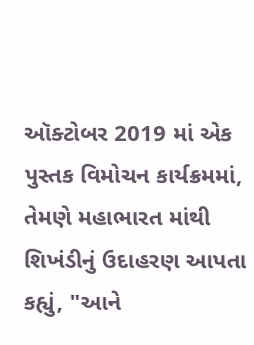ઑક્ટોબર 2019 માં એક પુસ્તક વિમોચન કાર્યક્રમમાં, તેમણે મહાભારત માંથી શિખંડીનું ઉદાહરણ આપતા કહ્યું, "આને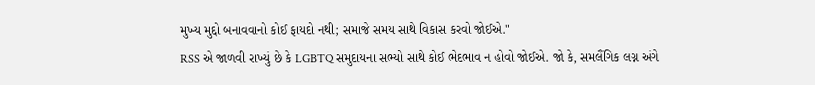મુખ્ય મુદ્દો બનાવવાનો કોઈ ફાયદો નથી; સમાજે સમય સાથે વિકાસ કરવો જોઈએ."
RSS એ જાળવી રાખ્યું છે કે LGBTQ સમુદાયના સભ્યો સાથે કોઈ ભેદભાવ ન હોવો જોઈએ. જો કે, સમલૈંગિક લગ્ન અંગે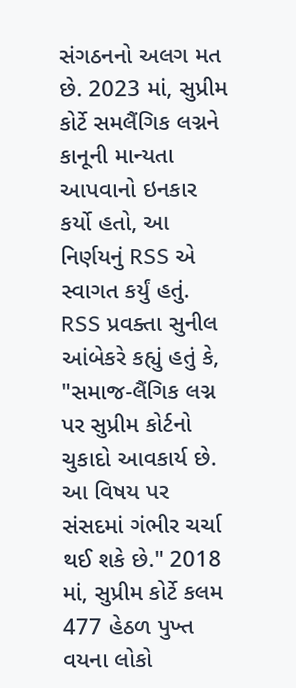સંગઠનનો અલગ મત છે. 2023 માં, સુપ્રીમ કોર્ટે સમલૈંગિક લગ્નને કાનૂની માન્યતા આપવાનો ઇનકાર કર્યો હતો, આ નિર્ણયનું RSS એ સ્વાગત કર્યું હતું. RSS પ્રવક્તા સુનીલ આંબેકરે કહ્યું હતું કે, "સમાજ-લૈંગિક લગ્ન પર સુપ્રીમ કોર્ટનો ચુકાદો આવકાર્ય છે. આ વિષય પર સંસદમાં ગંભીર ચર્ચા થઈ શકે છે." 2018 માં, સુપ્રીમ કોર્ટે કલમ 477 હેઠળ પુખ્ત વયના લોકો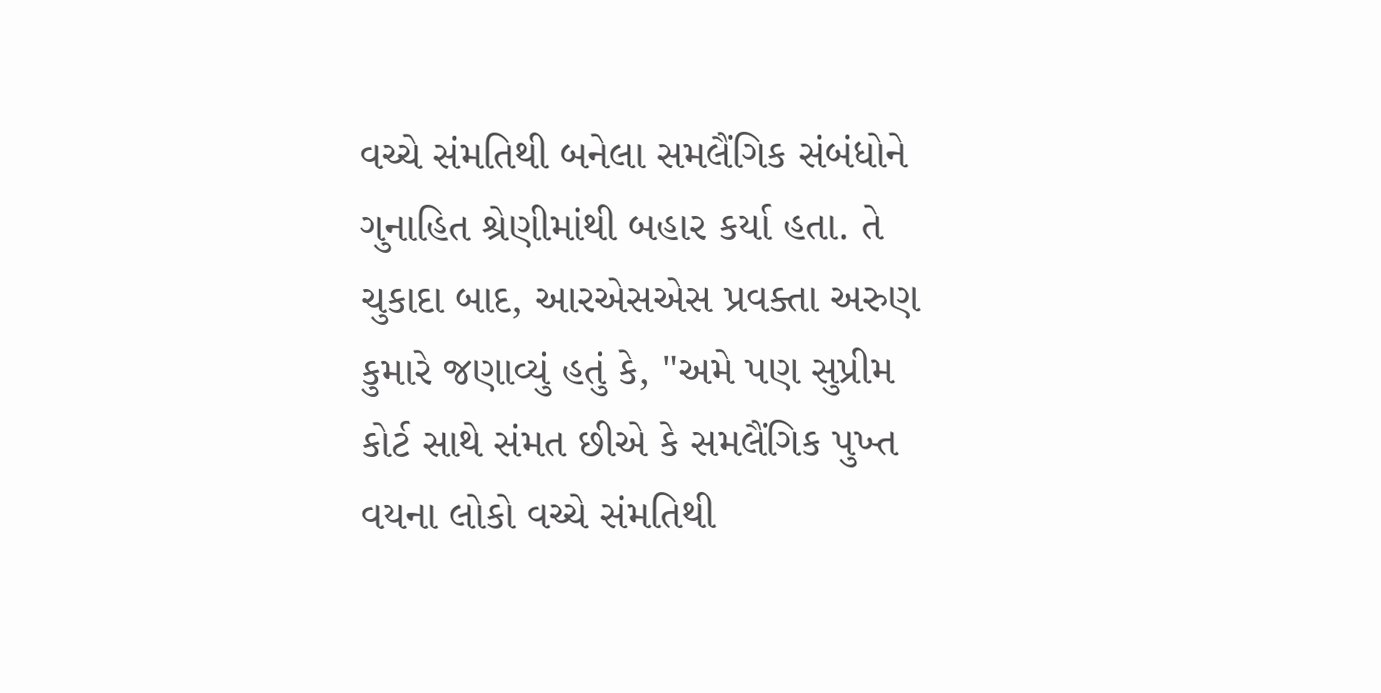વચ્ચે સંમતિથી બનેલા સમલૈંગિક સંબંધોને ગુનાહિત શ્રેણીમાંથી બહાર કર્યા હતા. તે ચુકાદા બાદ, આરએસએસ પ્રવક્તા અરુણ કુમારે જણાવ્યું હતું કે, "અમે પણ સુપ્રીમ કોર્ટ સાથે સંમત છીએ કે સમલૈંગિક પુખ્ત વયના લોકો વચ્ચે સંમતિથી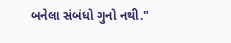બનેલા સંબંધો ગુનો નથી."